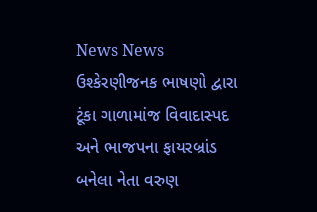News News
ઉશ્કેરણીજનક ભાષણો દ્વારા ટૂંકા ગાળામાંજ વિવાદાસ્પદ અને ભાજપના ફાયરબ્રાંડ બનેલા નેતા વરુણ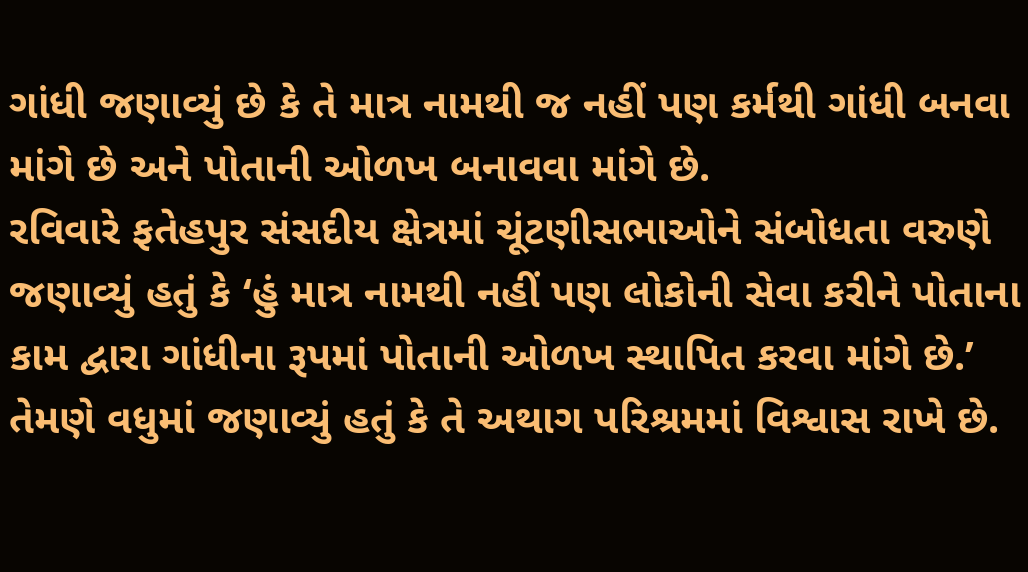ગાંધી જણાવ્યું છે કે તે માત્ર નામથી જ નહીં પણ કર્મથી ગાંધી બનવા માંગે છે અને પોતાની ઓળખ બનાવવા માંગે છે.
રવિવારે ફતેહપુર સંસદીય ક્ષેત્રમાં ચૂંટણીસભાઓને સંબોધતા વરુણે જણાવ્યું હતું કે ‘હું માત્ર નામથી નહીં પણ લોકોની સેવા કરીને પોતાના કામ દ્વારા ગાંધીના રૂપમાં પોતાની ઓળખ સ્થાપિત કરવા માંગે છે.’
તેમણે વધુમાં જણાવ્યું હતું કે તે અથાગ પરિશ્રમમાં વિશ્વાસ રાખે છે.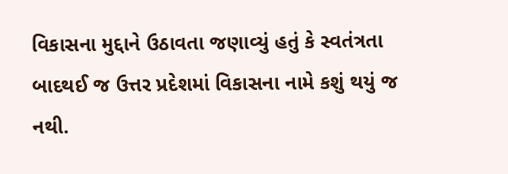વિકાસના મુદ્દાને ઉઠાવતા જણાવ્યું હતું કે સ્વતંત્રતા બાદથઈ જ ઉત્તર પ્રદેશમાં વિકાસના નામે કશું થયું જ નથી.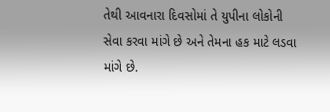તેથી આવનારા દિવસોમાં તે યુપીના લોકોની સેવા કરવા માંગે છે અને તેમના હક માટે લડવા માંગે છે.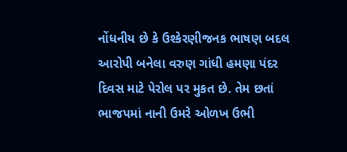નોંધનીય છે કે ઉશ્કેરણીજનક ભાષણ બદલ આરોપી બનેલા વરુણ ગાંધી હમણા પંદર દિવસ માટે પેરોલ પર મુકત છે. તેમ છતાં ભાજપમાં નાની ઉમરે ઓળખ ઉભી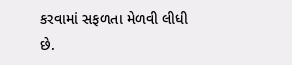કરવામાં સફળતા મેળવી લીધી છે.